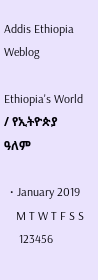Addis Ethiopia Weblog

Ethiopia's World / የኢትዮጵያ ዓለም

  • January 2019
    M T W T F S S
     123456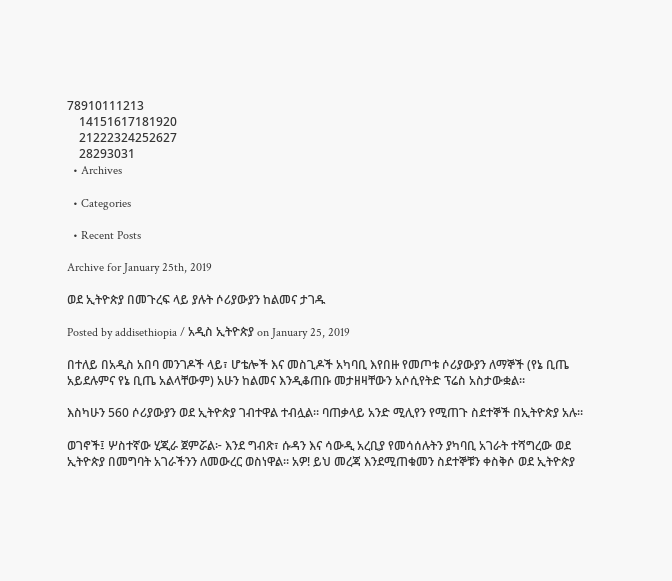78910111213
    14151617181920
    21222324252627
    28293031
  • Archives

  • Categories

  • Recent Posts

Archive for January 25th, 2019

ወደ ኢትዮጵያ በመጉረፍ ላይ ያሉት ሶሪያውያን ከልመና ታገዱ

Posted by addisethiopia / አዲስ ኢትዮጵያ on January 25, 2019

በተለይ በአዲስ አበባ መንገዶች ላይ፣ ሆቴሎች እና መስጊዶች አካባቢ እየበዙ የመጦቱ ሶሪያውያን ለማኞች (የኔ ቢጤ አይደሉምና የኔ ቢጤ አልላቸውም) አሁን ከልመና እንዲቆጠቡ መታዘዛቸውን አሶሲየትድ ፕሬስ አስታውቋል።

እስካሁን 560 ሶሪያውያን ወደ ኢትዮጵያ ገብተዋል ተብሏል። ባጠቃላይ አንድ ሚሊየን የሚጠጉ ስደተኞች በኢትዮጵያ አሉ።

ወገኖች፤ ሦስተኛው ሂጂራ ጀምሯል፦ እንደ ግብጽ፣ ሱዳን እና ሳውዲ አረቢያ የመሳሰሉትን ያካባቢ አገራት ተሻግረው ወደ ኢትዮጵያ በመግባት አገራችንን ለመውረር ወስነዋል። አዎ! ይህ መረጃ እንደሚጠቁመን ስደተኞቹን ቀስቅሶ ወደ ኢትዮጵያ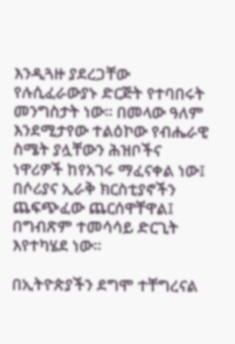እንዲጓዙ ያደረጋቸው የሉሲፈራውያኑ ድርጅት የተባበሩት መንግስታት ነው። በመላው ዓለም እንደሚታየው ተልዕኮው የብሔራዊ ስሜት ያሏቸውን ሕዝቦችና ነዋሪዎች ከየአገሩ ማፈናቀል ነው፤ በሶሪያና ኢራቅ ክርስቲያኖችን ጨፍጭፈው ጨርሰዋቸዋል፤ በግብጽም ተመሳሳይ ድርጊት እየተካሄደ ነው።

በኢትዮጵያችን ደግሞ ተቸግረናል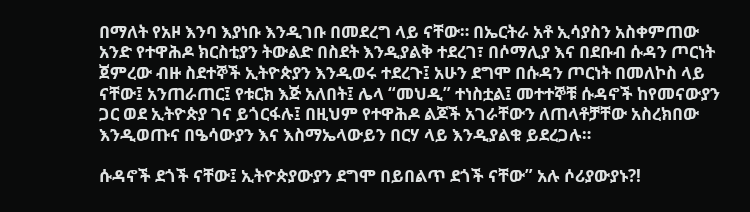በማለት የአዞ እንባ እያነቡ እንዲገቡ በመደረግ ላይ ናቸው። በኤርትራ አቶ ኢሳያስን አስቀምጠው አንድ የተዋሕዶ ክርስቲያን ትውልድ በስደት እንዲያልቅ ተደረገ፣ በሶማሊያ እና በደቡብ ሱዳን ጦርነት ጀምረው ብዙ ስደተኞች ኢትዮጵያን እንዲወሩ ተደረጉ፤ አሁን ደግሞ በሱዳን ጦርነት በመለኮስ ላይ ናቸው፤ አንጠራጠር፤ የቱርክ እጅ አለበት፤ ሌላ “መህዲ” ተነስቷል፤ መተተኞቹ ሱዳኖች ከየመናውያን ጋር ወደ ኢትዮጵያ ገና ይጎርፋሉ፤ በዚህም የተዋሕዶ ልጆች አገራቸውን ለጠላቶቻቸው አስረክበው እንዲወጡና በዔሳውያን እና እስማኤላውይን በርሃ ላይ እንዲያልቁ ይደረጋሉ።

ሱዳኖች ደጎች ናቸው፤ ኢትዮጵያውያን ደግሞ በይበልጥ ደጎች ናቸው” አሉ ሶሪያውያኑ?!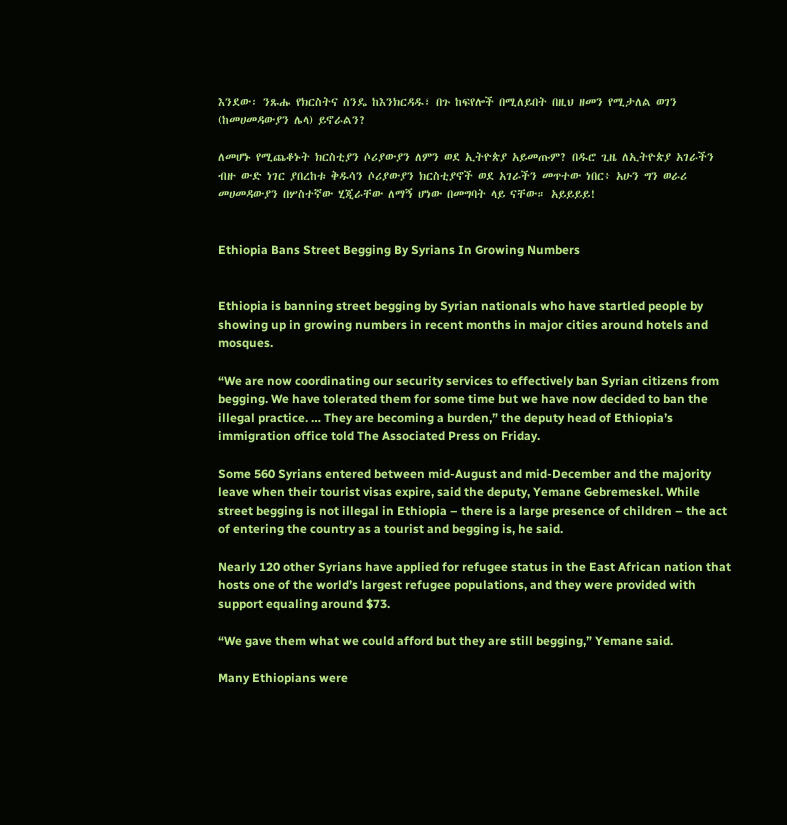እንደው፡ ንጹሑ የክርስትና ስንዴ ከእንክርዳዱ፣ በጉ ከፍየሎች በሚለይበት በዚህ ዘመን የሚታለል ወገን (ከመሀመዳውያን ሌላ) ይኖራልን?

ለመሆኑ የሚጨቆኑት ክርስቲያን ሶሪያውያን ለምን ወደ ኢትዮጵያ አይመጡም? በዱሮ ጊዜ ለኢትዮጵያ አገራችን ብዙ ውድ ነገር ያበረከቱ ቅዱሳን ሶሪያውያን ክርስቲያኖች ወደ አገራችን መጥተው ነበር፥ አሁን ግን ወራሪ መሀመዳውያን በሦስተኛው ሂጂራቸው ለማኝ ሆነው በመግባት ላይ ናቸው። አይይይይ!


Ethiopia Bans Street Begging By Syrians In Growing Numbers


Ethiopia is banning street begging by Syrian nationals who have startled people by showing up in growing numbers in recent months in major cities around hotels and mosques.

“We are now coordinating our security services to effectively ban Syrian citizens from begging. We have tolerated them for some time but we have now decided to ban the illegal practice. … They are becoming a burden,” the deputy head of Ethiopia’s immigration office told The Associated Press on Friday.

Some 560 Syrians entered between mid-August and mid-December and the majority leave when their tourist visas expire, said the deputy, Yemane Gebremeskel. While street begging is not illegal in Ethiopia – there is a large presence of children – the act of entering the country as a tourist and begging is, he said.

Nearly 120 other Syrians have applied for refugee status in the East African nation that hosts one of the world’s largest refugee populations, and they were provided with support equaling around $73.

“We gave them what we could afford but they are still begging,” Yemane said.

Many Ethiopians were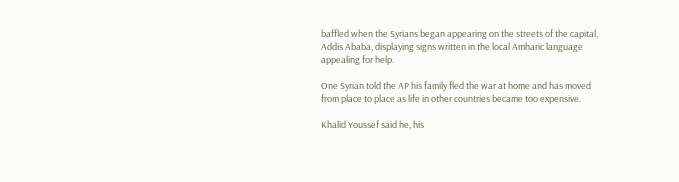baffled when the Syrians began appearing on the streets of the capital, Addis Ababa, displaying signs written in the local Amharic language appealing for help.

One Syrian told the AP his family fled the war at home and has moved from place to place as life in other countries became too expensive.

Khalid Youssef said he, his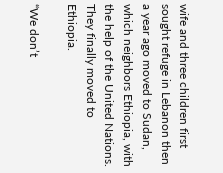wife and three children first sought refuge in Lebanon then a year ago moved to Sudan, which neighbors Ethiopia, with the help of the United Nations. They finally moved to Ethiopia.

“We don’t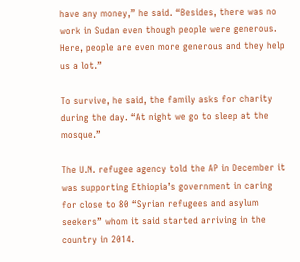have any money,” he said. “Besides, there was no work in Sudan even though people were generous. Here, people are even more generous and they help us a lot.”

To survive, he said, the family asks for charity during the day. “At night we go to sleep at the mosque.”

The U.N. refugee agency told the AP in December it was supporting Ethiopia’s government in caring for close to 80 “Syrian refugees and asylum seekers” whom it said started arriving in the country in 2014.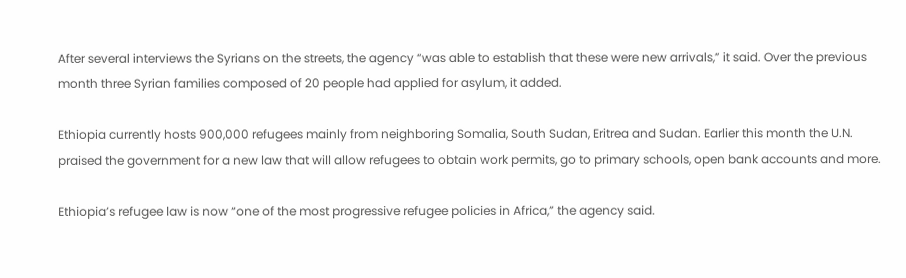After several interviews the Syrians on the streets, the agency “was able to establish that these were new arrivals,” it said. Over the previous month three Syrian families composed of 20 people had applied for asylum, it added.

Ethiopia currently hosts 900,000 refugees mainly from neighboring Somalia, South Sudan, Eritrea and Sudan. Earlier this month the U.N. praised the government for a new law that will allow refugees to obtain work permits, go to primary schools, open bank accounts and more.

Ethiopia’s refugee law is now “one of the most progressive refugee policies in Africa,” the agency said.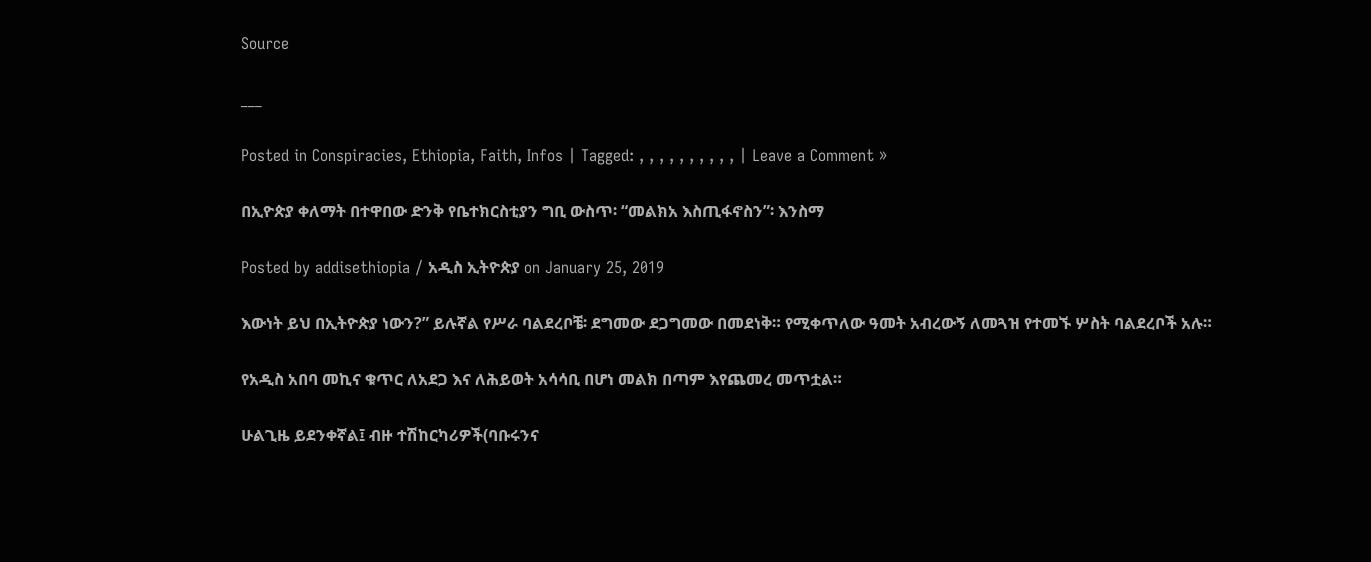Source

___

Posted in Conspiracies, Ethiopia, Faith, Infos | Tagged: , , , , , , , , , , | Leave a Comment »

በኢዮጵያ ቀለማት በተዋበው ድንቅ የቤተክርስቲያን ግቢ ውስጥ፡ “መልክአ እስጢፋኖስን”፡ እንስማ

Posted by addisethiopia / አዲስ ኢትዮጵያ on January 25, 2019

እውነት ይህ በኢትዮጵያ ነውን?” ይሉኛል የሥራ ባልደረቦቼ፡ ደግመው ደጋግመው በመደነቅ። የሚቀጥለው ዓመት አብረውኝ ለመጓዝ የተመኙ ሦስት ባልደረቦች አሉ።

የአዲስ አበባ መኪና ቁጥር ለአደጋ እና ለሕይወት አሳሳቢ በሆነ መልክ በጣም እየጨመረ መጥቷል።

ሁልጊዜ ይደንቀኛል፤ ብዙ ተሽከርካሪዎች(ባቡሩንና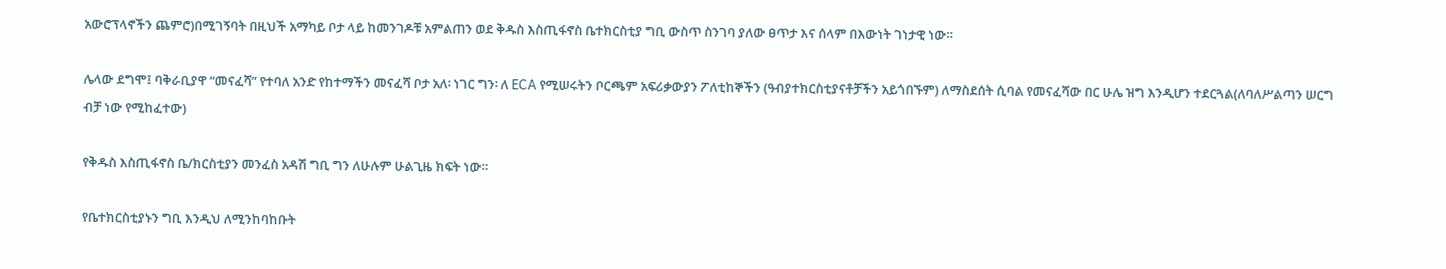አውሮፕላኖችን ጨምሮ)በሚገኝባት በዚህች አማካይ ቦታ ላይ ከመንገዶቹ አምልጠን ወደ ቅዱስ እስጢፋኖስ ቤተክርስቲያ ግቢ ውስጥ ስንገባ ያለው ፀጥታ እና ሰላም በእውነት ገነታዊ ነው።

ሌላው ደግሞ፤ ባቅራቢያዋ “መናፈሻ” የተባለ አንድ የከተማችን መናፈሻ ቦታ አለ፡ ነገር ግን፡ ለ ECA የሚሠሩትን ቦርጫም አፍሪቃውያን ፖለቲከኞችን (ዓብያተክርስቲያናቶቻችን አይጎበኙም) ለማስደሰት ሲባል የመናፈሻው በር ሁሌ ዝግ እንዲሆን ተደርጓል(ለባለሥልጣን ሠርግ ብቻ ነው የሚከፈተው)

የቅዱስ እስጢፋኖስ ቤ/ክርስቲያን መንፈስ አዳሽ ግቢ ግን ለሁሉም ሁልጊዜ ክፍት ነው።

የቤተክርስቲያኑን ግቢ እንዲህ ለሚንከባከቡት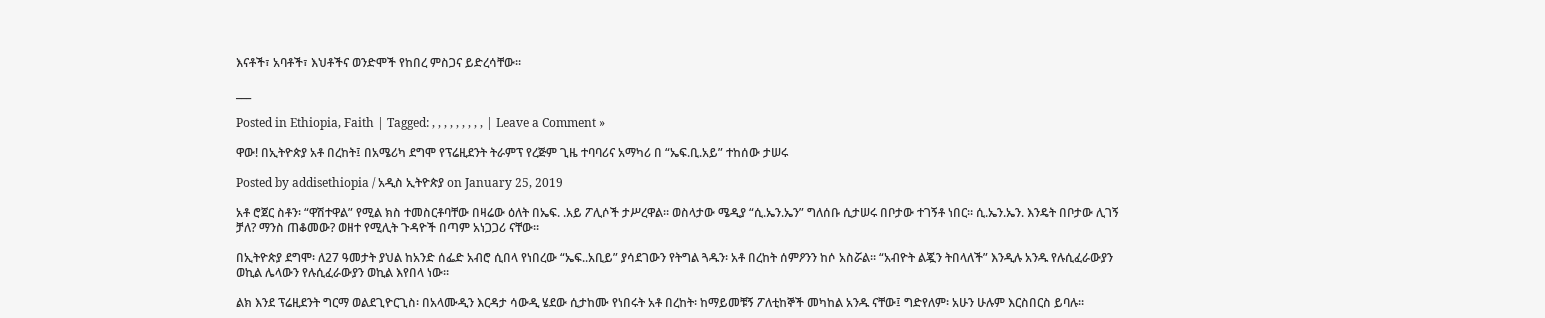እናቶች፣ አባቶች፣ እህቶችና ወንድሞች የከበረ ምስጋና ይድረሳቸው።

___

Posted in Ethiopia, Faith | Tagged: , , , , , , , , , | Leave a Comment »

ዋው! በኢትዮጵያ አቶ በረከት፤ በአሜሪካ ደግሞ የፕሬዚደንት ትራምፕ የረጅም ጊዜ ተባባሪና አማካሪ በ “ኤፍ.ቢ.አይ” ተከሰው ታሠሩ

Posted by addisethiopia / አዲስ ኢትዮጵያ on January 25, 2019

አቶ ሮጀር ስቶን፡ “ዋሽተዋል” የሚል ክስ ተመስርቶባቸው በዛሬው ዕለት በኤፍ. .አይ ፖሊሶች ታሥረዋል። ወስላታው ሜዲያ “ሲ.ኤን.ኤን” ግለሰቡ ሲታሠሩ በቦታው ተገኝቶ ነበር። ሲ.ኤን.ኤን. እንዴት በቦታው ሊገኝ ቻለ? ማንስ ጠቆመው? ወዘተ የሚሊት ጉዳዮች በጣም አነጋጋሪ ናቸው።

በኢትዮጵያ ደግሞ፡ ለ27 ዓመታት ያህል ከአንድ ሰፌድ አብሮ ሲበላ የነበረው “ኤፍ..አቢይ” ያሳደገውን የትግል ጓዱን፡ አቶ በረከት ሰምዖንን ከሶ አስሯል። “አብዮት ልጇን ትበላለች” እንዲሉ አንዱ የሉሲፈራውያን ወኪል ሌላውን የሉሲፈራውያን ወኪል እየበላ ነው።

ልክ እንደ ፕሬዚደንት ግርማ ወልደጊዮርጊስ፡ በአላሙዲን እርዳታ ሳውዲ ሄደው ሲታከሙ የነበሩት አቶ በረከት፡ ከማይመቹኝ ፖለቲከኞች መካከል አንዱ ናቸው፤ ግድየለም፡ አሁን ሁሉም እርስበርስ ይባሉ።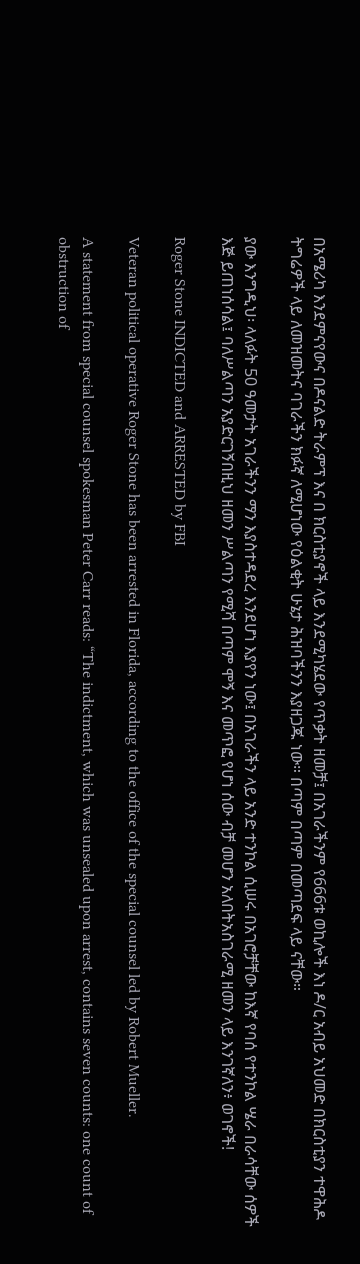በአሜሪካ እንደምናየውና በዶናልድ ትራምፕ እና በ ክርስቲያኖች ላይ እንደሚካሄደው የጥቃት ዘመቻ፤ በአገራችንም የ666ቱ ወኪሎች እነ ዶ/ር አብይ አህመድ በክርስቲያን ተዋሕዶ ትግሬዎች ላይ ለመዝመትና ባገራችን ክፉኛ ለሚሆነው የዕልቂት ሁኔታ ሕዝባችንን እያዘጋጁ ነው። በጣም በጣም በመጣደፍ ላይ ናቸው።

ያው እንግዲህ፡ ላለፉት 50 ዓመታት አገራችንን ማን እያስተዳደረ እንደሆነ እያየን ነው፤ በአገራችን ላይ አንድ ተንኮል ሲሠሩ በአገሮቻቸው ከእኛ የባሰ የተንኮል ሤራ በራሳቸው ሰዎች እጅ ይጠነሰሳል፤ ባለሥልጣን አያድርገኝበዚህ ዘመን ሥልጣን የሚሻ በጣም ሞኝ እና መጥፎ የሆነ ሰው ብቻ መሆን አለበትአስገራሚ ዘመን ላይ እንገኛለን፥ ወገኖች!

Roger Stone INDICTED and ARRESTED by FBI

Veteran political operative Roger Stone has been arrested in Florida, according to the office of the special counsel led by Robert Mueller.

A statement from special counsel spokesman Peter Carr reads: “The indictment, which was unsealed upon arrest, contains seven counts: one count of obstruction of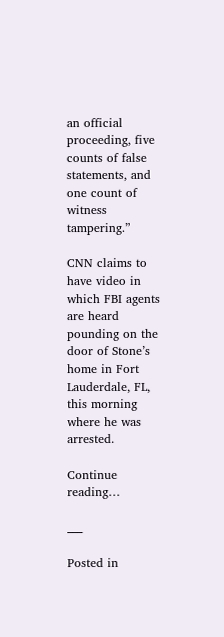an official proceeding, five counts of false statements, and one count of witness tampering.”

CNN claims to have video in which FBI agents are heard pounding on the door of Stone’s home in Fort Lauderdale, FL, this morning where he was arrested.

Continue reading…

___

Posted in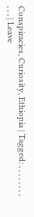Conspiracies, Curiosity, Ethiopia | Tagged: , , , , , , , , , , , | Leave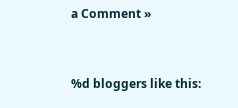a Comment »


%d bloggers like this: